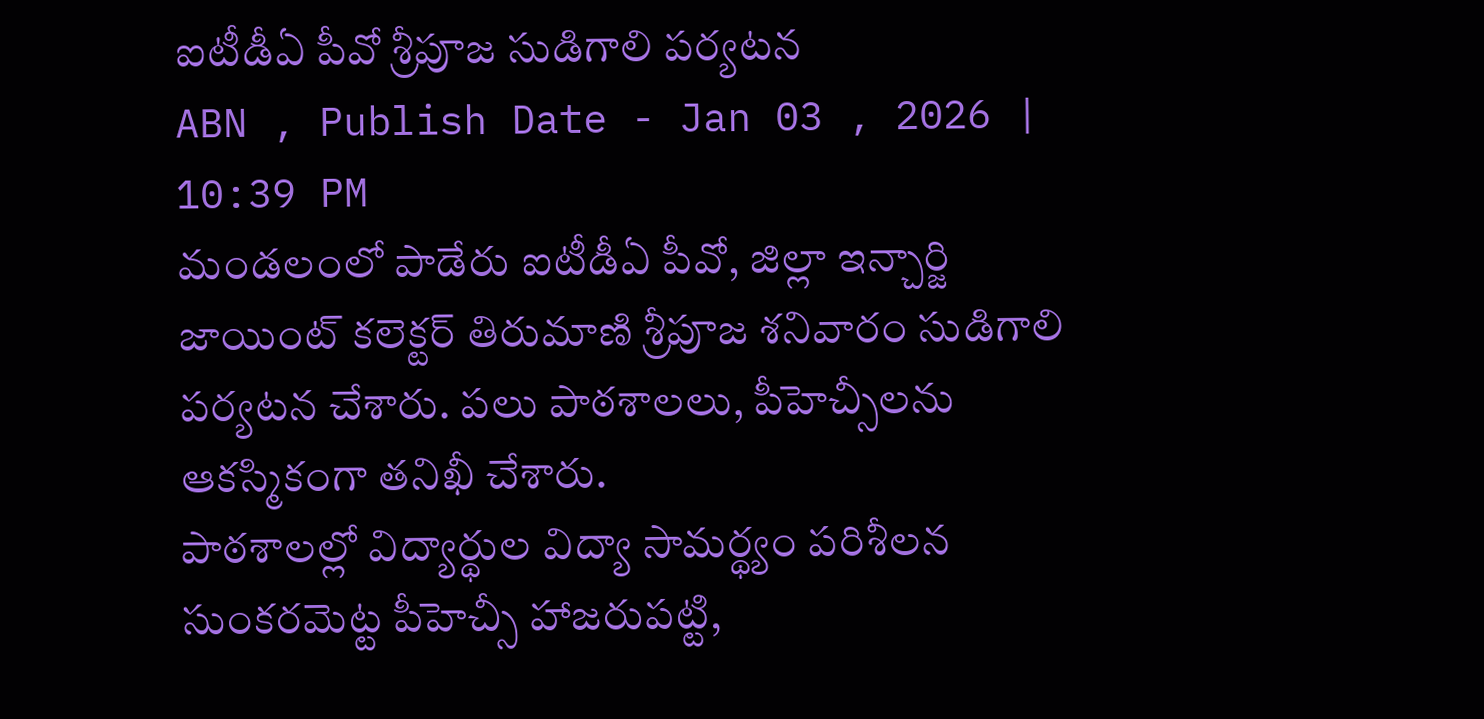ఐటీడీఏ పీవో శ్రీపూజ సుడిగాలి పర్యటన
ABN , Publish Date - Jan 03 , 2026 | 10:39 PM
మండలంలో పాడేరు ఐటీడీఏ పీవో, జిల్లా ఇన్చార్జి జాయింట్ కలెక్టర్ తిరుమాణి శ్రీపూజ శనివారం సుడిగాలి పర్యటన చేశారు. పలు పాఠశాలలు, పీహెచ్సీలను ఆకస్మికంగా తనిఖీ చేశారు.
పాఠశాలల్లో విద్యార్థుల విద్యా సామర్థ్యం పరిశీలన
సుంకరమెట్ట పీహెచ్సీ హాజరుపట్టి,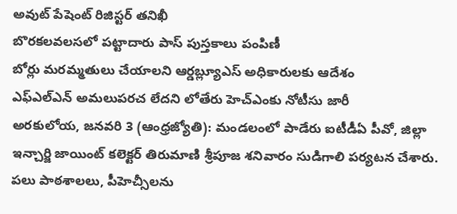అవుట్ పేషెంట్ రిజిస్టర్ తనిఖీ
బొరకలవలసలో పట్టాదారు పాస్ పుస్తకాలు పంపిణీ
బోర్లు మరమ్మతులు చేయాలని ఆర్డబ్ల్యూఎస్ అధికారులకు ఆదేశం
ఎఫ్ఎల్ఎన్ అమలుపరచ లేదని లోతేరు హెచ్ఎంకు నోటీసు జారీ
అరకులోయ, జనవరి 3 (ఆంధ్రజ్యోతి): మండలంలో పాడేరు ఐటీడీఏ పీవో, జిల్లా ఇన్చార్జి జాయింట్ కలెక్టర్ తిరుమాణి శ్రీపూజ శనివారం సుడిగాలి పర్యటన చేశారు. పలు పాఠశాలలు, పీహెచ్సీలను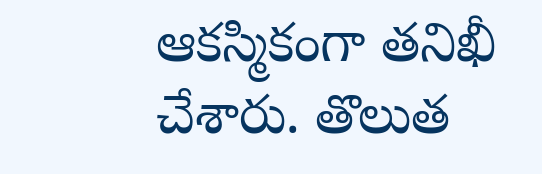ఆకస్మికంగా తనిఖీ చేశారు. తొలుత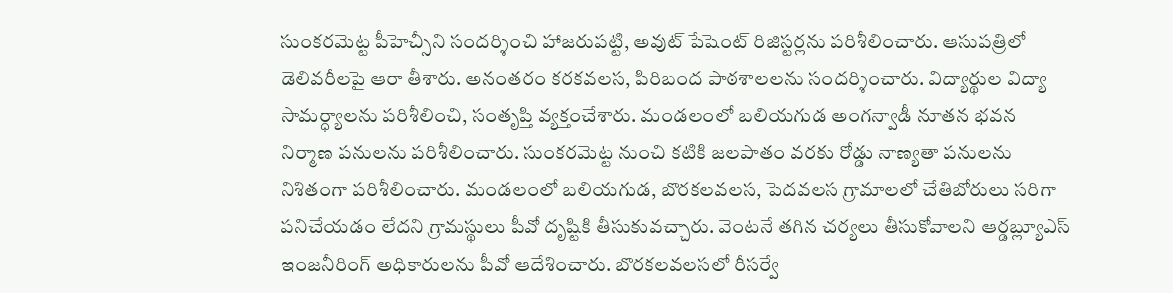సుంకరమెట్ట పీహెచ్సీని సందర్శించి హాజరుపట్టి, అవుట్ పేషెంట్ రిజిస్టర్లను పరిశీలించారు. ఆసుపత్రిలో డెలివరీలపై ఆరా తీశారు. అనంతరం కరకవలస, పిరిబంద పాఠశాలలను సందర్శించారు. విద్యార్థుల విద్యా సామర్ధ్యాలను పరిశీలించి, సంతృప్తి వ్యక్తంచేశారు. మండలంలో బలియగుడ అంగన్వాడీ నూతన భవన నిర్మాణ పనులను పరిశీలించారు. సుంకరమెట్ట నుంచి కటికి జలపాతం వరకు రోడ్డు నాణ్యతా పనులను నిశితంగా పరిశీలించారు. మండలంలో బలియగుడ, బొరకలవలస, పెదవలస గ్రామాలలో చేతిబోరులు సరిగా పనిచేయడం లేదని గ్రామస్థులు పీవో దృష్టికి తీసుకువచ్చారు. వెంటనే తగిన చర్యలు తీసుకోవాలని ఆర్డబ్ల్యూఎస్ ఇంజనీరింగ్ అధికారులను పీవో ఆదేశించారు. బొరకలవలసలో రీసర్వే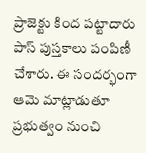ప్రాజెక్టు కింద పట్టాదారు పాస్ పుస్తకాలు పంపిణీ చేశారు. ఈ సందర్భంగా ఆమె మాట్లాడుతూ ప్రభుత్వం నుంచి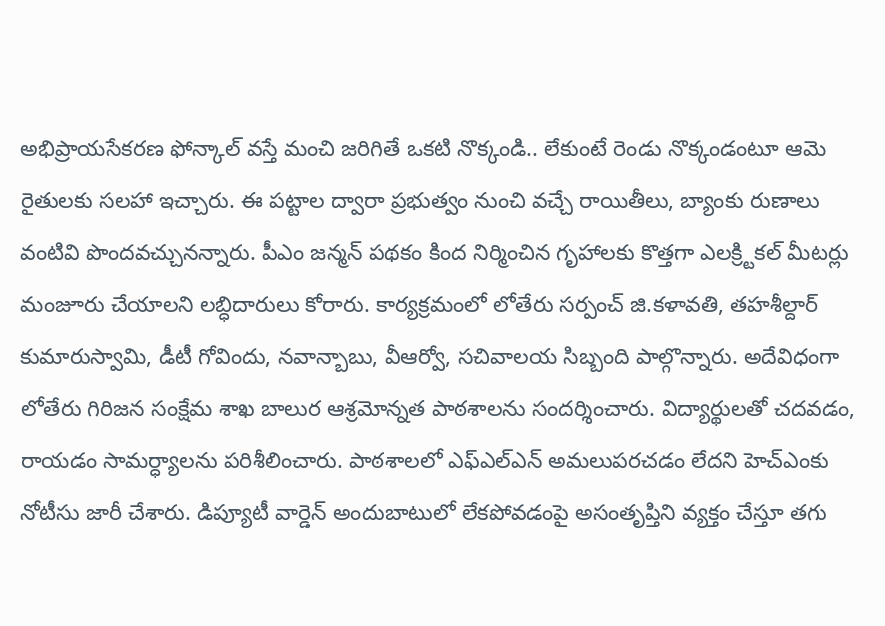అభిప్రాయసేకరణ ఫోన్కాల్ వస్తే మంచి జరిగితే ఒకటి నొక్కండి.. లేకుంటే రెండు నొక్కండంటూ ఆమె రైతులకు సలహా ఇచ్చారు. ఈ పట్టాల ద్వారా ప్రభుత్వం నుంచి వచ్చే రాయితీలు, బ్యాంకు రుణాలు వంటివి పొందవచ్చునన్నారు. పీఎం జన్మన్ పథకం కింద నిర్మించిన గృహాలకు కొత్తగా ఎలక్ర్టికల్ మీటర్లు మంజూరు చేయాలని లబ్ధిదారులు కోరారు. కార్యక్రమంలో లోతేరు సర్పంచ్ జి.కళావతి, తహశీల్దార్ కుమారుస్వామి, డీటీ గోవిందు, నవాన్బాబు, వీఆర్వో, సచివాలయ సిబ్బంది పాల్గొన్నారు. అదేవిధంగా లోతేరు గిరిజన సంక్షేమ శాఖ బాలుర ఆశ్రమోన్నత పాఠశాలను సందర్శించారు. విద్యార్థులతో చదవడం, రాయడం సామర్ధ్యాలను పరిశీలించారు. పాఠశాలలో ఎఫ్ఎల్ఎన్ అమలుపరచడం లేదని హెచ్ఎంకు నోటీసు జారీ చేశారు. డిప్యూటీ వార్డెన్ అందుబాటులో లేకపోవడంపై అసంతృప్తిని వ్యక్తం చేస్తూ తగు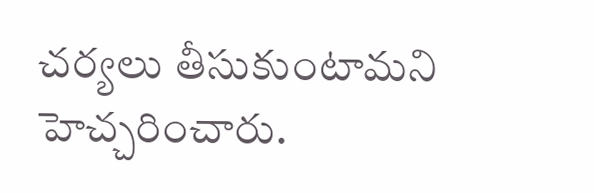చర్యలు తీసుకుంటామని హెచ్చరించారు.